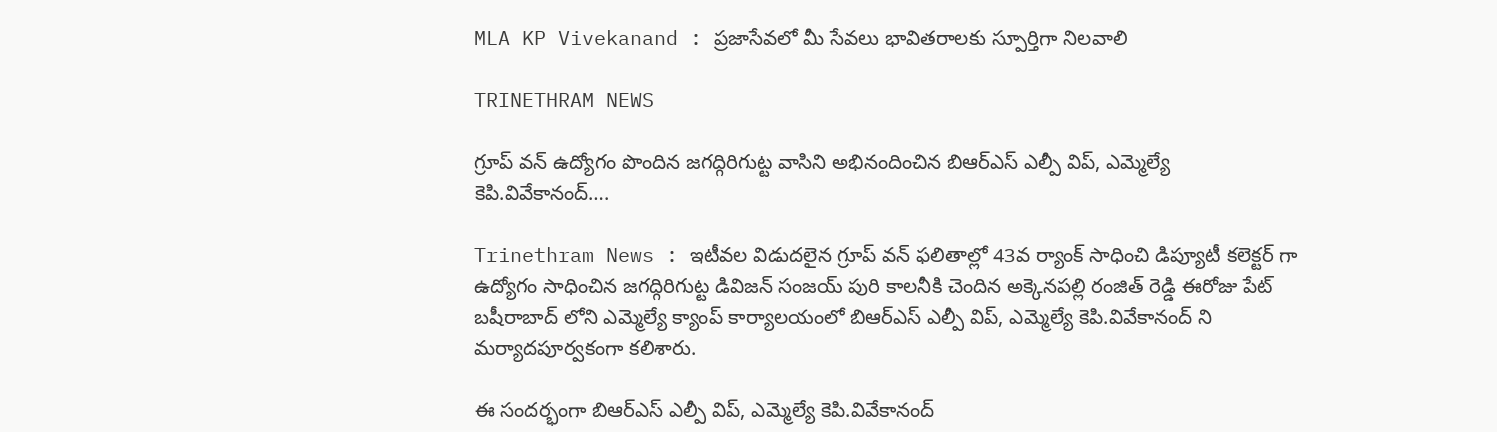MLA KP Vivekanand : ప్రజాసేవలో మీ సేవలు భావితరాలకు స్పూర్తిగా నిలవాలి

TRINETHRAM NEWS

గ్రూప్ వన్ ఉద్యోగం పొందిన జగద్గిరిగుట్ట వాసిని అభినందించిన బిఆర్ఎస్ ఎల్పీ విప్, ఎమ్మెల్యే కెపి.వివేకానంద్….

Trinethram News : ఇటీవల విడుదలైన గ్రూప్ వన్ ఫలితాల్లో 43వ ర్యాంక్ సాధించి డిప్యూటీ కలెక్టర్ గా ఉద్యోగం సాధించిన జగద్గిరిగుట్ట డివిజన్ సంజయ్ పురి కాలనీకి చెందిన అక్కెనపల్లి రంజిత్ రెడ్డి ఈరోజు పేట్ బషీరాబాద్ లోని ఎమ్మెల్యే క్యాంప్ కార్యాలయంలో బిఆర్ఎస్ ఎల్పీ విప్, ఎమ్మెల్యే కెపి.వివేకానంద్ ని మర్యాదపూర్వకంగా కలిశారు.

ఈ సందర్భంగా బిఆర్ఎస్ ఎల్పీ విప్, ఎమ్మెల్యే కెపి.వివేకానంద్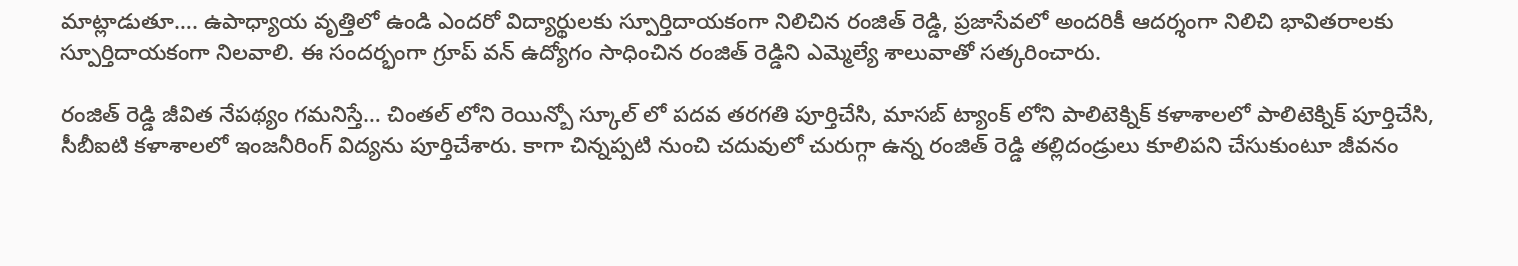మాట్లాడుతూ…. ఉపాధ్యాయ వృత్తిలో ఉండి ఎందరో విద్యార్థులకు స్పూర్తిదాయకంగా నిలిచిన రంజిత్ రెడ్డి, ప్రజాసేవలో అందరికీ ఆదర్శంగా నిలిచి భావితరాలకు స్పూర్తిదాయకంగా నిలవాలి. ఈ సందర్భంగా గ్రూప్ వన్ ఉద్యోగం సాధించిన రంజిత్ రెడ్డిని ఎమ్మెల్యే శాలువాతో సత్కరించారు.

రంజిత్ రెడ్డి జీవిత నేపథ్యం గమనిస్తే… చింతల్ లోని రెయిన్బో స్కూల్ లో పదవ తరగతి పూర్తిచేసి, మాసబ్ ట్యాంక్ లోని పాలిటెక్నిక్ కళాశాలలో పాలిటెక్నిక్ పూర్తిచేసి, సీబీఐటి కళాశాలలో ఇంజనీరింగ్ విద్యను పూర్తిచేశారు. కాగా చిన్నప్పటి నుంచి చదువులో చురుగ్గా ఉన్న రంజిత్ రెడ్డి తల్లిదండ్రులు కూలిపని చేసుకుంటూ జీవనం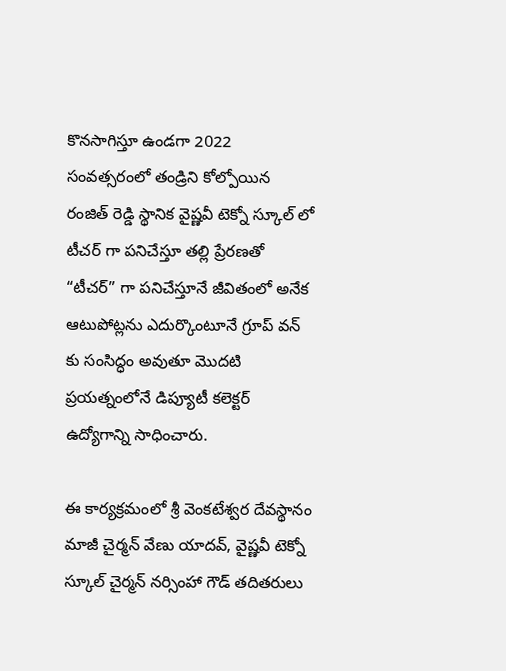కొనసాగిస్తూ ఉండగా 2022 సంవత్సరంలో తండ్రిని కోల్పోయిన రంజిత్ రెడ్డి స్థానిక వైష్ణవీ టెక్నో స్కూల్ లో టీచర్ గా పనిచేస్తూ తల్లి ప్రేరణతో “టీచర్” గా పనిచేస్తూనే జీవితంలో అనేక ఆటుపోట్లను ఎదుర్కొంటూనే గ్రూప్ వన్ కు సంసిద్ధం అవుతూ మొదటి ప్రయత్నంలోనే డిప్యూటీ కలెక్టర్ ఉద్యోగాన్ని సాధించారు.

ఈ కార్యక్రమంలో శ్రీ వెంకటేశ్వర దేవస్థానం మాజీ చైర్మన్ వేణు యాదవ్, వైష్ణవీ టెక్నో స్కూల్ చైర్మన్ నర్సింహా గౌడ్ తదితరులు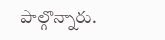పాల్గొన్నారు.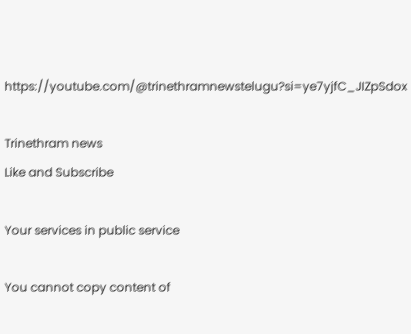https://youtube.com/@trinethramnewstelugu?si=ye7yjfC_JIZpSdox

Trinethram news
Like and Subscribe

Your services in public service

You cannot copy content of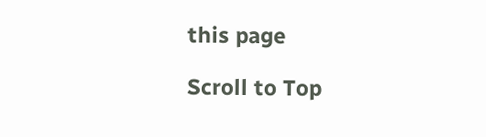this page

Scroll to Top